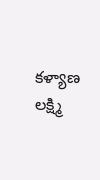కళ్యాణ లక్ష్మి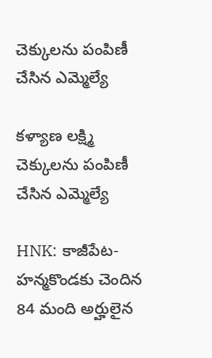చెక్కులను పంపిణీ చేసిన ఎమ్మెల్యే

కళ్యాణ లక్ష్మి చెక్కులను పంపిణీ చేసిన ఎమ్మెల్యే

HNK: కాజీపేట- హన్మకొండకు చెందిన 84 మంది అర్హులైన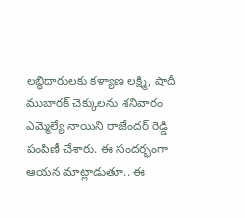లబ్ధిదారులకు కళ్యాణ లక్ష్మి, షాదీ ముబారక్ చెక్కులను శనివారం ఎమ్మెల్యే నాయిని రాజేందర్ రెడ్డి పంపిణీ చేశారు. ఈ సందర్భంగా ఆయన మాట్లాడుతూ.. ఈ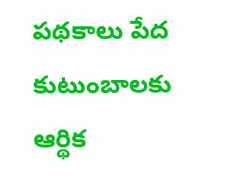పథకాలు పేద కుటుంబాలకు ఆర్థిక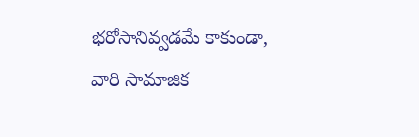భరోసానివ్వడమే కాకుండా, వారి సామాజిక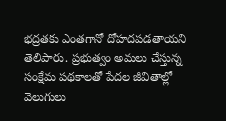భద్రతకు ఎంతగానో దోహదపడతాయని తెలిపారు. ప్రభుత్వం అమలు చేస్తున్న సంక్షేమ పథకాలతో పేదల జీవితాల్లో వెలుగులు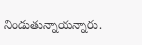నిండుతున్నాయన్నారు.